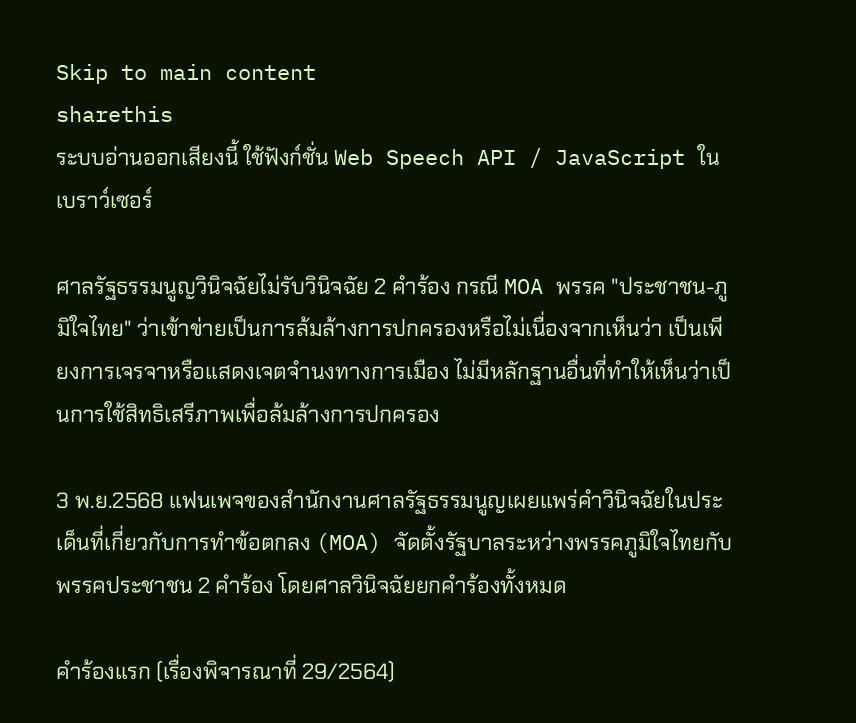Skip to main content
sharethis
ระบบอ่านออกเสียงนี้ ใช้ฟังก์ชั่น Web Speech API / JavaScript ในเบราว์เซอร์

ศาลรัฐธรรมนูญวินิจฉัยไม่รับวินิจฉัย 2 คำร้อง กรณี MOA พรรค "ประชาชน-ภูมิใจไทย" ว่าเข้าข่ายเป็นการล้มล้างการปกครองหรือไม่เนื่องจากเห็นว่า เป็นเพียงการเจรจาหรือแสดงเจตจำนงทางการเมือง ไม่มีหลักฐานอื่นที่ทำให้เห็นว่าเป็นการใช้สิทธิเสรีภาพเพื่อล้มล้างการปกครอง

3 พ.ย.2568 แฟนเพจของสำนักงานศาลรัฐธรรมนูญเผยแพร่คำวินิจฉัยในประเด็นที่เกี่ยวกับการทำข้อตกลง (MOA) จัดตั้งรัฐบาลระหว่างพรรคภูมิใจไทยกับพรรคประชาชน 2 คำร้อง โดยศาลวินิจฉัยยกคำร้องทั้งหมด

คําร้องแรก (เรื่องพิจารณาที่ 29/2564)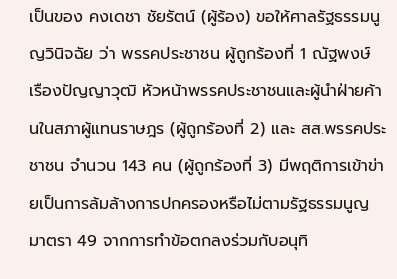เป็นของ คงเดชา ชัยรัตน์ (ผู้ร้อง) ขอให้ศาลรัฐธรรมนูญวินิจฉัย ว่า พรรคประชาชน ผู้ถูกร้องที่ 1 ณัฐพงษ์ เรืองปัญญาวุฒิ หัวหน้าพรรคประชาชนและผู้นําฝ่ายค้านในสภาผู้แทนราษฎร (ผู้ถูกร้องที่ 2) และ สส.พรรคประชาชน จำนวน 143 คน (ผู้ถูกร้องที่ 3) มีพฤติการเข้าข่ายเป็นการล้มล้างการปกครองหรือไม่ตามรัฐธรรมนูญ มาตรา 49 จากการทำข้อตกลงร่วมกับอนุทิ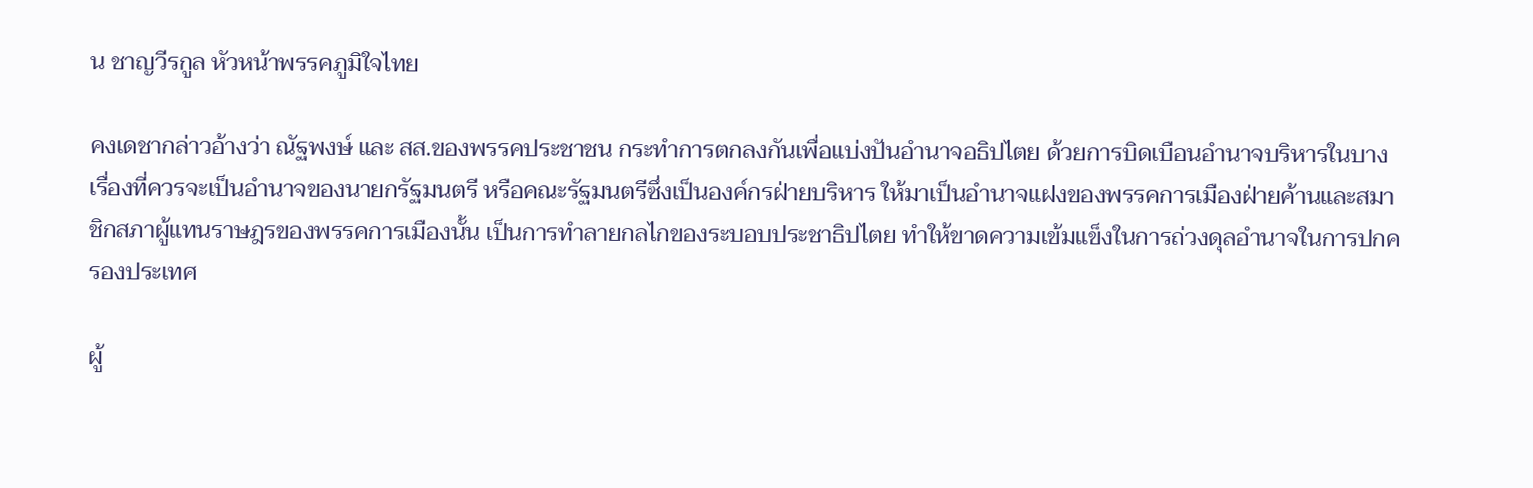น ชาญวีรกูล หัวหน้าพรรคภูมิใจไทย

คงเดชากล่าวอ้างว่า ณัฐพงษ์ และ สส.ของพรรคประชาชน กระทําการตกลงกันเพื่อแบ่งปันอํานาจอธิปไตย ด้วยการบิดเบือนอํานาจบริหารในบางเรื่องที่ควรจะเป็นอํานาจของนายกรัฐมนตรี หรือคณะรัฐมนตรีซึ่งเป็นองค์กรฝ่ายบริหาร ให้มาเป็นอํานาจแฝงของพรรคการเมืองฝ่ายค้านและสมาชิกสภาผู้แทนราษฎรของพรรคการเมืองนั้น เป็นการทําลายกลไกของระบอบประชาธิปไตย ทําให้ขาดความเข้มแข็งในการถ่วงดุลอํานาจในการปกครองประเทศ

ผู้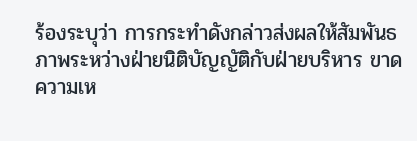ร้องระบุว่า การกระทำดังกล่าวส่งผลให้สัมพันธภาพระหว่างฝ่ายนิติบัญญัติกับฝ่ายบริหาร ขาดความเห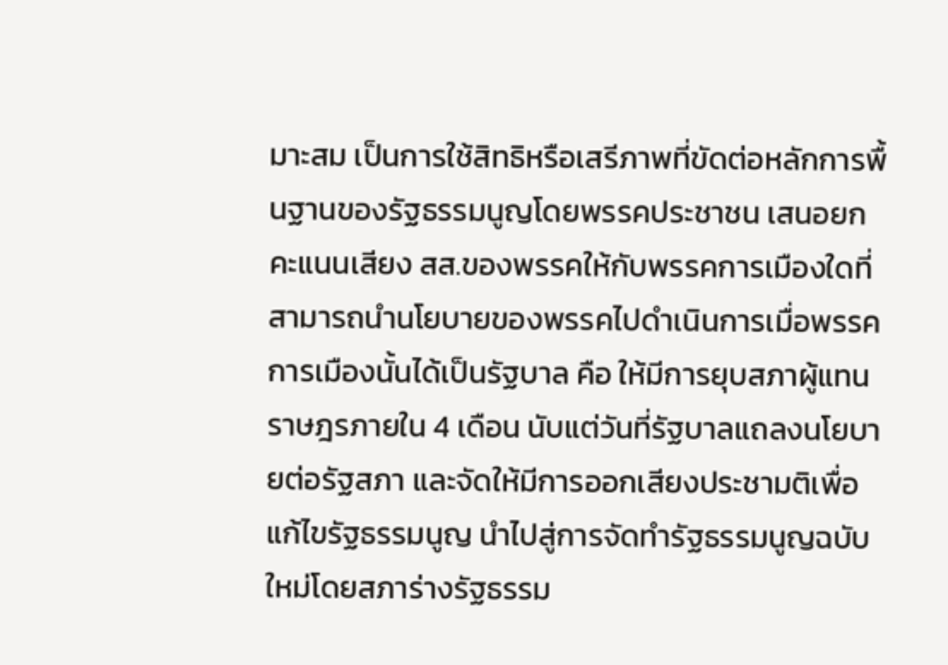มาะสม เป็นการใช้สิทธิหรือเสรีภาพที่ขัดต่อหลักการพื้นฐานของรัฐธรรมนูญโดยพรรคประชาชน เสนอยกคะแนนเสียง สส.ของพรรคให้กับพรรคการเมืองใดที่สามารถนํานโยบายของพรรคไปดําเนินการเมื่อพรรคการเมืองนั้นได้เป็นรัฐบาล คือ ให้มีการยุบสภาผู้แทนราษฎรภายใน 4 เดือน นับแต่วันที่รัฐบาลแถลงนโยบายต่อรัฐสภา และจัดให้มีการออกเสียงประชามติเพื่อแก้ไขรัฐธรรมนูญ นําไปสู่การจัดทํารัฐธรรมนูญฉบับใหม่โดยสภาร่างรัฐธรรม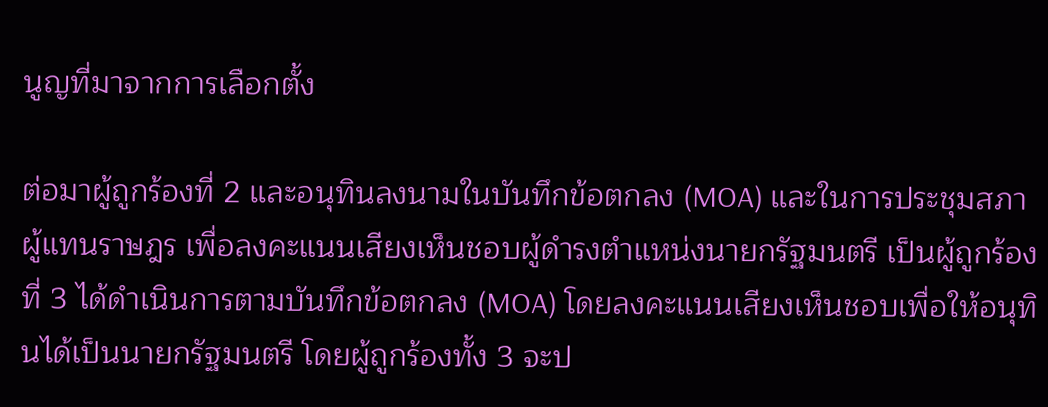นูญที่มาจากการเลือกตั้ง

ต่อมาผู้ถูกร้องที่ 2 และอนุทินลงนามในบันทึกข้อตกลง (MOA) และในการประชุมสภาผู้แทนราษฎร เพื่อลงคะแนนเสียงเห็นชอบผู้ดํารงตําแหน่งนายกรัฐมนตรี เป็นผู้ถูกร้องที่ 3 ได้ดําเนินการตามบันทึกข้อตกลง (MOA) โดยลงคะแนนเสียงเห็นชอบเพื่อให้อนุทินได้เป็นนายกรัฐมนตรี โดยผู้ถูกร้องทั้ง 3 จะป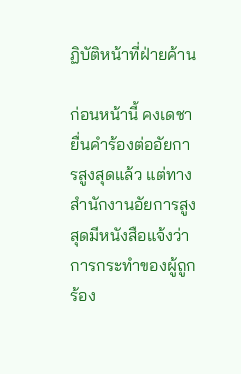ฏิบัติหน้าที่ฝ่ายค้าน

ก่อนหน้านี้ คงเดชายื่นคําร้องต่ออัยการสูงสุดแล้ว แต่ทางสํานักงานอัยการสูงสุดมีหนังสือแจ้งว่าการกระทําของผู้ถูกร้อง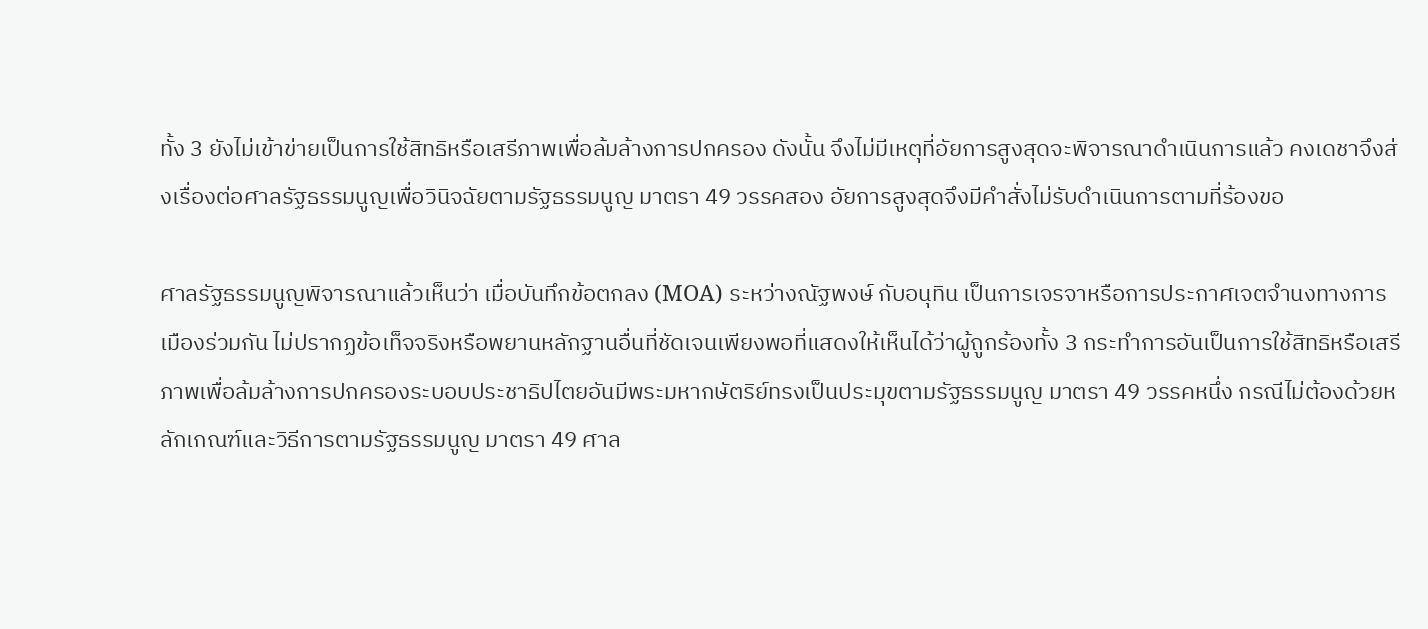ทั้ง 3 ยังไม่เข้าข่ายเป็นการใช้สิทธิหรือเสรีภาพเพื่อล้มล้างการปกครอง ดังนั้น จึงไม่มีเหตุที่อัยการสูงสุดจะพิจารณาดําเนินการแล้ว คงเดชาจึงส่งเรื่องต่อศาลรัฐธรรมนูญเพื่อวินิจฉัยตามรัฐธรรมนูญ มาตรา 49 วรรคสอง อัยการสูงสุดจึงมีคําสั่งไม่รับดําเนินการตามที่ร้องขอ

ศาลรัฐธรรมนูญพิจารณาแล้วเห็นว่า เมื่อบันทึกข้อตกลง (MOA) ระหว่างณัฐพงษ์ กับอนุทิน เป็นการเจรจาหรือการประกาศเจตจํานงทางการเมืองร่วมกัน ไม่ปรากฏข้อเท็จจริงหรือพยานหลักฐานอื่นที่ชัดเจนเพียงพอที่แสดงให้เห็นได้ว่าผู้ถูกร้องทั้ง 3 กระทําการอันเป็นการใช้สิทธิหรือเสรีภาพเพื่อล้มล้างการปกครองระบอบประชาธิปไตยอันมีพระมหากษัตริย์ทรงเป็นประมุขตามรัฐธรรมนูญ มาตรา 49 วรรคหนึ่ง กรณีไม่ต้องด้วยหลักเกณฑ์และวิธีการตามรัฐธรรมนูญ มาตรา 49 ศาล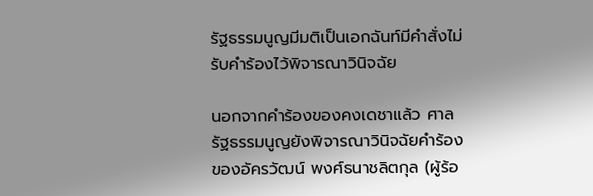รัฐธรรมนูญมีมติเป็นเอกฉันท์มีคําสั่งไม่รับคําร้องไว้พิจารณาวินิจฉัย

นอกจากคำร้องของคงเดชาแล้ว ศาลรัฐธรรมนูญยังพิจารณาวินิจฉัยคำร้องของอัครวัฒน์ พงศ์ธนาชลิตกุล (ผู้ร้อ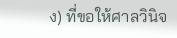ง) ที่ขอให้ศาลวินิจ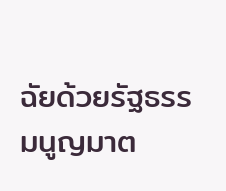ฉัยด้วยรัฐธรรมนูญมาต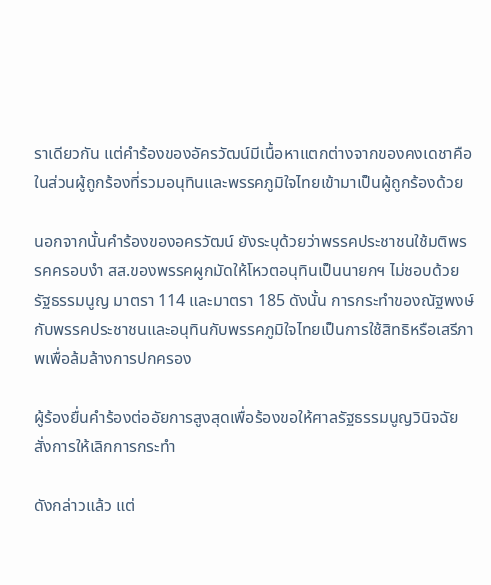ราเดียวกัน แต่คำร้องของอัครวัฒน์มีเนื้อหาแตกต่างจากของคงเดชาคือในส่วนผู้ถูกร้องที่รวมอนุทินและพรรคภูมิใจไทยเข้ามาเป็นผู้ถูกร้องด้วย

นอกจากนั้นคำร้องของอครวัฒน์ ยังระบุด้วยว่าพรรคประชาชนใช้มติพรรคครอบงำ สส.ของพรรคผูกมัดให้โหวตอนุทินเป็นนายกฯ ไม่ชอบด้วยรัฐธรรมนูญ มาตรา 114 และมาตรา 185 ดังนั้น การกระทําของณัฐพงษ์กับพรรคประชาชนและอนุทินกับพรรคภูมิใจไทยเป็นการใช้สิทธิหรือเสรีภาพเพื่อล้มล้างการปกครอง

ผู้ร้องยื่นคําร้องต่ออัยการสูงสุดเพื่อร้องขอให้ศาลรัฐธรรมนูญวินิจฉัยสั่งการให้เลิกการกระทํา

ดังกล่าวแล้ว แต่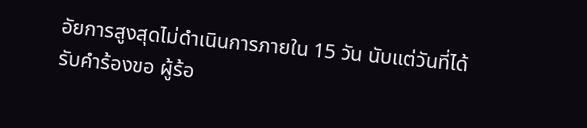อัยการสูงสุดไม่ดําเนินการภายใน 15 วัน นับแต่วันที่ได้รับคําร้องขอ ผู้ร้อ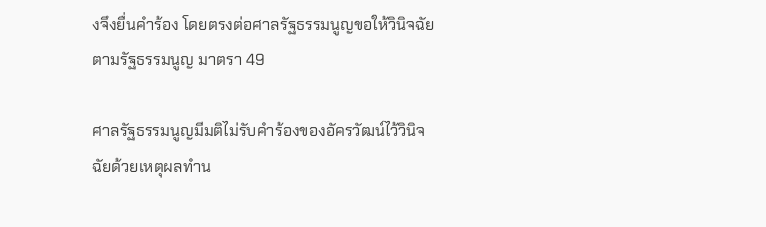งจึงยื่นคําร้อง โดยตรงต่อศาลรัฐธรรมนูญขอให้วินิจฉัยตามรัฐธรรมนูญ มาตรา 49

ศาลรัฐธรรมนูญมีมติไม่รับคำร้องของอัครวัฒน์ไว้วินิจฉัยด้วยเหตุผลทำน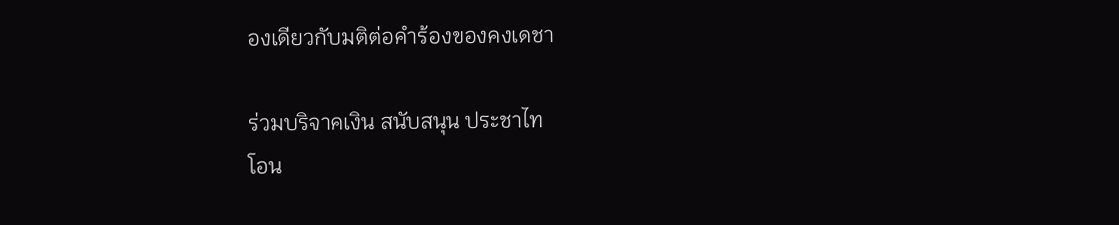องเดียวกับมติต่อคำร้องของคงเดชา

ร่วมบริจาคเงิน สนับสนุน ประชาไท
โอน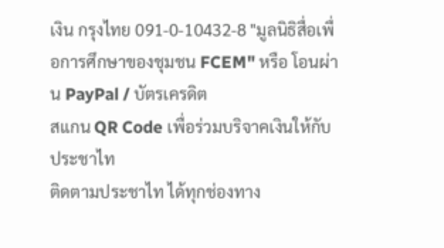เงิน กรุงไทย 091-0-10432-8 "มูลนิธิสื่อเพื่อการศึกษาของชุมชน FCEM" หรือ โอนผ่าน PayPal / บัตรเครดิต
สแกน QR Code เพื่อร่วมบริจาคเงินให้กับประชาไท
ติดตามประชาไท ได้ทุกช่องทาง